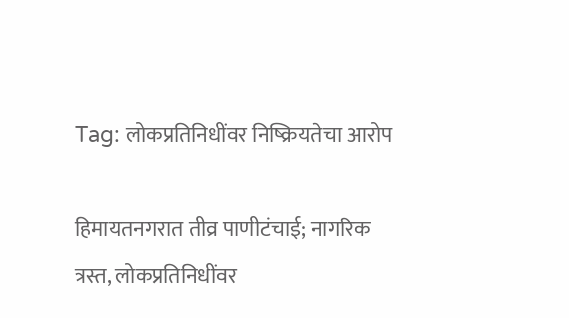Tag: लोकप्रतिनिधींवर निष्क्रियतेचा आरोप

हिमायतनगरात तीव्र पाणीटंचाई; नागरिक त्रस्त, लोकप्रतिनिधींवर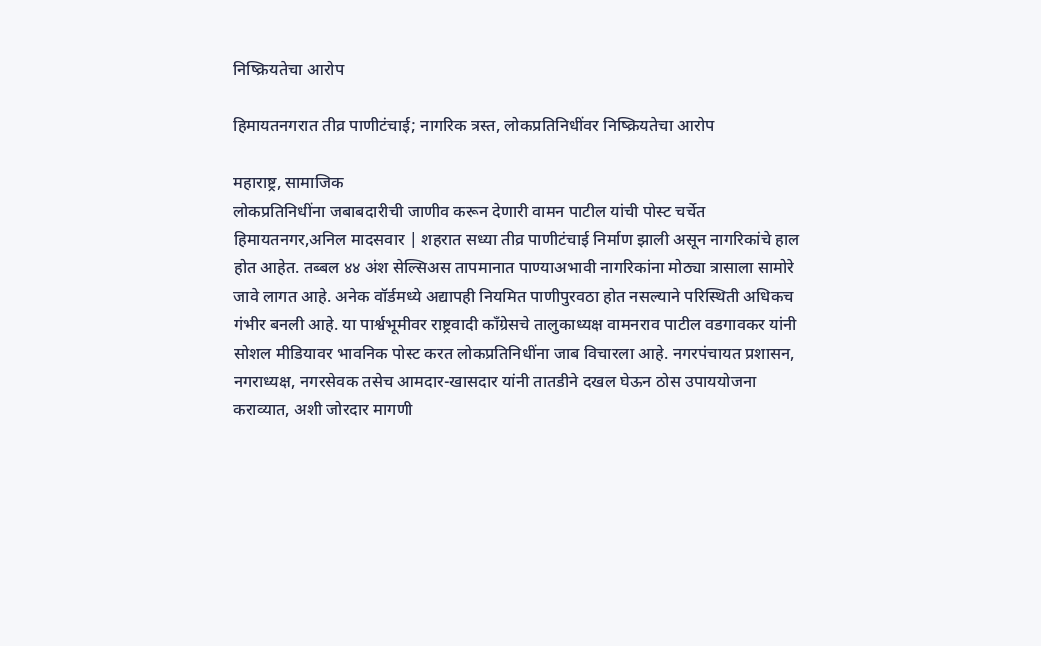निष्क्रियतेचा आरोप

हिमायतनगरात तीव्र पाणीटंचाई; नागरिक त्रस्त, लोकप्रतिनिधींवर निष्क्रियतेचा आरोप

महाराष्ट्र, सामाजिक
लोकप्रतिनिधींना जबाबदारीची जाणीव करून देणारी वामन पाटील यांची पोस्ट चर्चेत हिमायतनगर,अनिल मादसवार | शहरात सध्या तीव्र पाणीटंचाई निर्माण झाली असून नागरिकांचे हाल होत आहेत. तब्बल ४४ अंश सेल्सिअस तापमानात पाण्याअभावी नागरिकांना मोठ्या त्रासाला सामोरे जावे लागत आहे. अनेक वॉर्डमध्ये अद्यापही नियमित पाणीपुरवठा होत नसल्याने परिस्थिती अधिकच गंभीर बनली आहे. या पार्श्वभूमीवर राष्ट्रवादी काँग्रेसचे तालुकाध्यक्ष वामनराव पाटील वडगावकर यांनी सोशल मीडियावर भावनिक पोस्ट करत लोकप्रतिनिधींना जाब विचारला आहे. नगरपंचायत प्रशासन, नगराध्यक्ष, नगरसेवक तसेच आमदार-खासदार यांनी तातडीने दखल घेऊन ठोस उपाययोजना कराव्यात, अशी जोरदार मागणी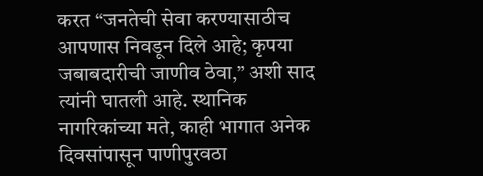करत “जनतेची सेवा करण्यासाठीच आपणास निवडून दिले आहे; कृपया जबाबदारीची जाणीव ठेवा,” अशी साद त्यांनी घातली आहे. स्थानिक नागरिकांच्या मते, काही भागात अनेक दिवसांपासून पाणीपुरवठा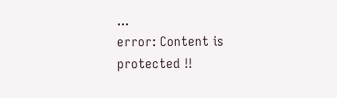...
error: Content is protected !!